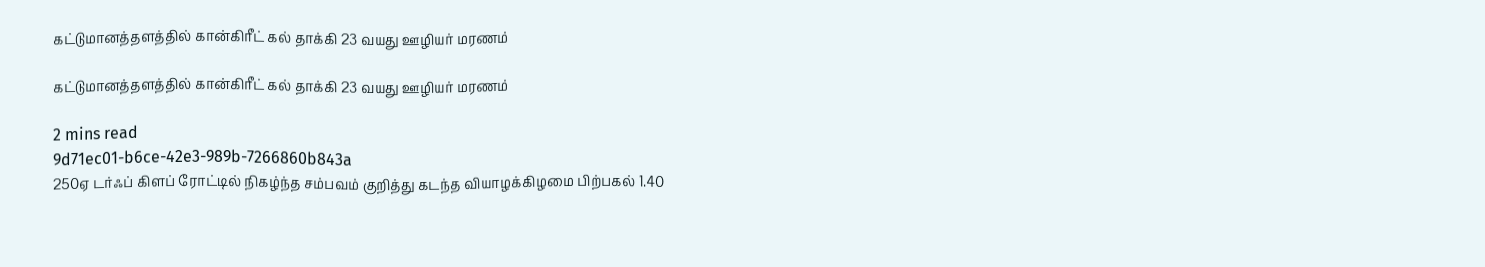கட்டுமானத்தளத்தில் கான்கிரீட் கல் தாக்கி 23 வயது ஊழியர் மரணம்

கட்டுமானத்தளத்தில் கான்கிரீட் கல் தாக்கி 23 வயது ஊழியர் மரணம்

2 mins read
9d71ec01-b6ce-42e3-989b-7266860b843a
250ஏ டர்ஃப் கிளப் ரோட்டில் நிகழ்ந்த சம்பவம் குறித்து கடந்த வியாழக்கிழமை பிற்பகல் 1.40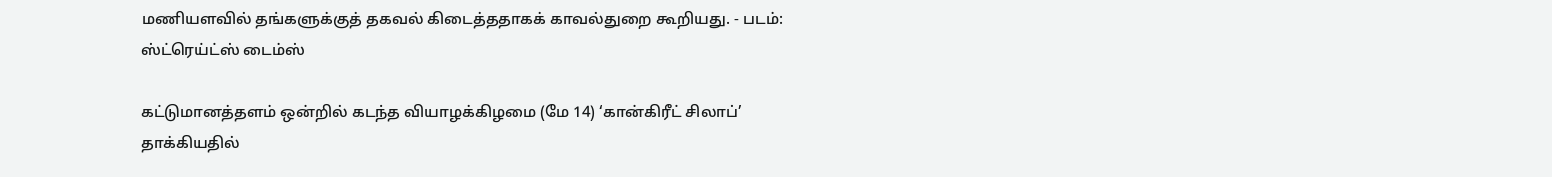மணியளவில் தங்களுக்குத் தகவல் கிடைத்ததாகக் காவல்துறை கூறியது. - படம்: ஸ்ட்ரெய்ட்ஸ் டைம்ஸ்

கட்டுமானத்தளம் ஒன்றில் கடந்த வியாழக்கிழமை (மே 14) ‘கான்கிரீட் சிலாப்’ தாக்கியதில்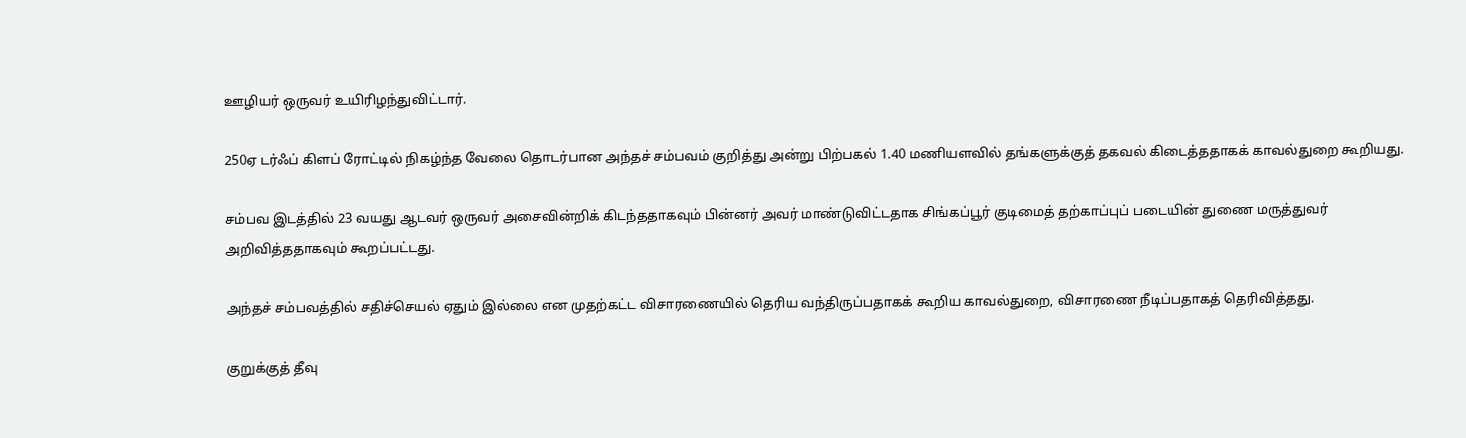ஊழியர் ஒருவர் உயிரிழந்துவிட்டார்.

250ஏ டர்ஃப் கிளப் ரோட்டில் நிகழ்ந்த வேலை தொடர்பான அந்தச் சம்பவம் குறித்து அன்று பிற்பகல் 1.40 மணியளவில் தங்களுக்குத் தகவல் கிடைத்ததாகக் காவல்துறை கூறியது.

சம்பவ இடத்தில் 23 வயது ஆடவர் ஒருவர் அசைவின்றிக் கிடந்ததாகவும் பின்னர் அவர் மாண்டுவிட்டதாக சிங்கப்பூர் குடிமைத் தற்காப்புப் படையின் துணை மருத்துவர் அறிவித்ததாகவும் கூறப்பட்டது.

அந்தச் சம்பவத்தில் சதிச்செயல் ஏதும் இல்லை என முதற்கட்ட விசாரணையில் தெரிய வந்திருப்பதாகக் கூறிய காவல்துறை, விசாரணை நீடிப்பதாகத் தெரிவித்தது.

குறுக்குத் தீவு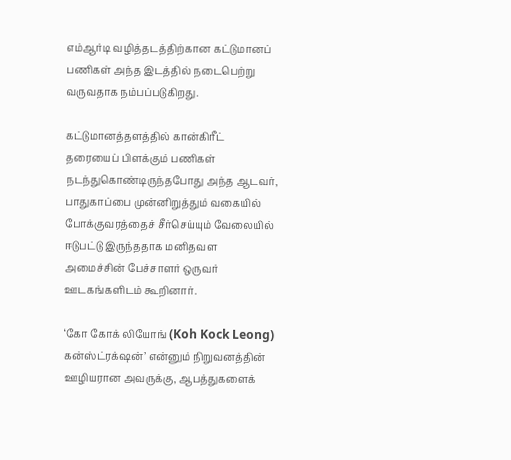எம்ஆர்டி வழித்தடத்திற்கான கட்டுமானப் பணிகள் அந்த இடத்தில் நடைபெற்று வருவதாக நம்பப்படுகிறது.

கட்டுமானத்தளத்தில் கான்கிரீட் தரையைப் பிளக்கும் பணிகள் நடந்துகொண்டிருந்தபோது அந்த ஆடவர், பாதுகாப்பை முன்னிறுத்தும் வகையில் போக்குவரத்தைச் சீர்செய்யும் வேலையில் ஈடுபட்டு இருந்ததாக மனிதவள அமைச்சின் பேச்சாளர் ஒருவர் ஊடகங்களிடம் கூறினார்.

‘கோ கோக் லியோங் (Koh Kock Leong) கன்ஸ்ட்ரக்‌ஷன்’ என்னும் நிறுவனத்தின் ஊழியரான அவருக்கு, ஆபத்துகளைக்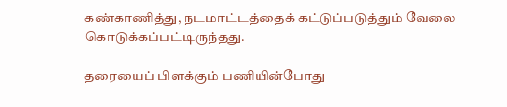கண்காணித்து, நடமாட்டத்தைக் கட்டுப்படுத்தும் வேலை கொடுக்கப்பட்டிருந்தது.

தரையைப் பிளக்கும் பணியின்போது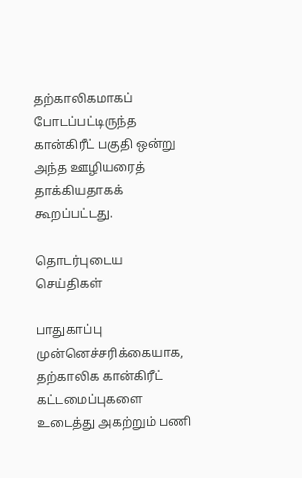தற்காலிகமாகப் போடப்பட்டிருந்த கான்கிரீட் பகுதி ஒன்று அந்த ஊழியரைத் தாக்கியதாகக் கூறப்பட்டது.

தொடர்புடைய செய்திகள்

பாதுகாப்பு முன்னெச்சரிக்கையாக, தற்காலிக கான்கிரீட் கட்டமைப்புகளை உடைத்து அகற்றும் பணி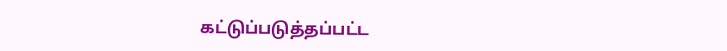கட்டுப்படுத்தப்பட்ட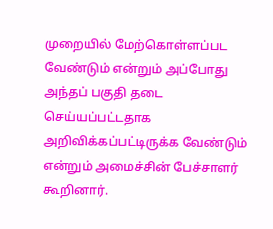முறையில் மேற்கொள்ளப்பட வேண்டும் என்றும் அப்போது அந்தப் பகுதி தடை செய்யப்பட்டதாக அறிவிக்கப்பட்டிருக்க வேண்டும் என்றும் அமைச்சின் பேச்சாளர் கூறினார்.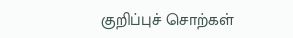குறிப்புச் சொற்கள்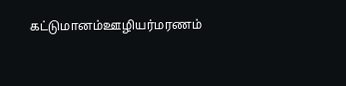கட்டுமானம்ஊழியர்மரணம்